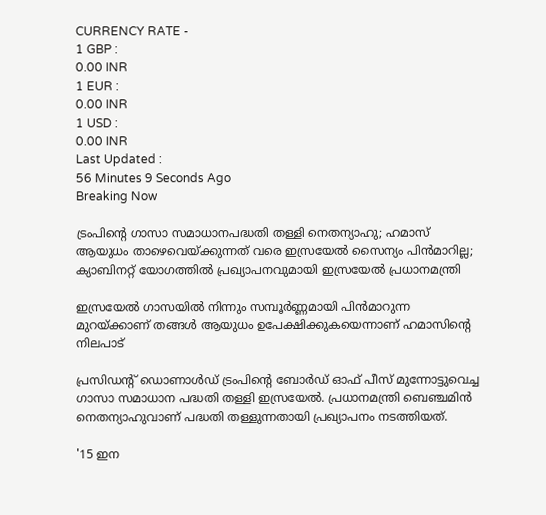CURRENCY RATE -
1 GBP :
0.00 INR
1 EUR :
0.00 INR
1 USD :
0.00 INR
Last Updated :
56 Minutes 9 Seconds Ago
Breaking Now

ട്രംപിന്റെ ഗാസാ സമാധാനപദ്ധതി തള്ളി നെതന്യാഹു; ഹമാസ് ആയുധം താഴെവെയ്ക്കുന്നത് വരെ ഇസ്രയേല്‍ സൈന്യം പിന്‍മാറില്ല; ക്യാബിനറ്റ് യോഗത്തില്‍ പ്രഖ്യാപനവുമായി ഇസ്രയേല്‍ പ്രധാനമന്ത്രി

ഇസ്രയേല്‍ ഗാസയില്‍ നിന്നും സമ്പൂര്‍ണ്ണമായി പിന്‍മാറുന്ന മുറയ്ക്കാണ് തങ്ങള്‍ ആയുധം ഉപേക്ഷിക്കുകയെന്നാണ് ഹമാസിന്റെ നിലപാട്

പ്രസിഡന്റ് ഡൊണാള്‍ഡ് ട്രംപിന്റെ ബോര്‍ഡ് ഓഫ് പീസ് മുന്നോട്ടുവെച്ച ഗാസാ സമാധാന പദ്ധതി തള്ളി ഇസ്രയേല്‍. പ്രധാനമന്ത്രി ബെഞ്ചമിന്‍ നെതന്യാഹുവാണ് പദ്ധതി തള്ളുന്നതായി പ്രഖ്യാപനം നടത്തിയത്.

'15 ഇന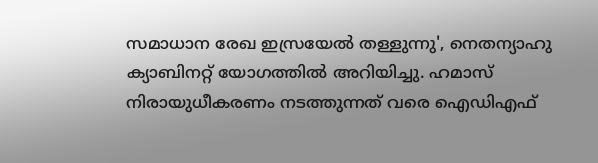സമാധാന രേഖ ഇസ്രയേല്‍ തള്ളുന്നു', നെതന്യാഹു ക്യാബിനറ്റ് യോഗത്തില്‍ അറിയിച്ചു. ഹമാസ് നിരായുധീകരണം നടത്തുന്നത് വരെ ഐഡിഎഫ്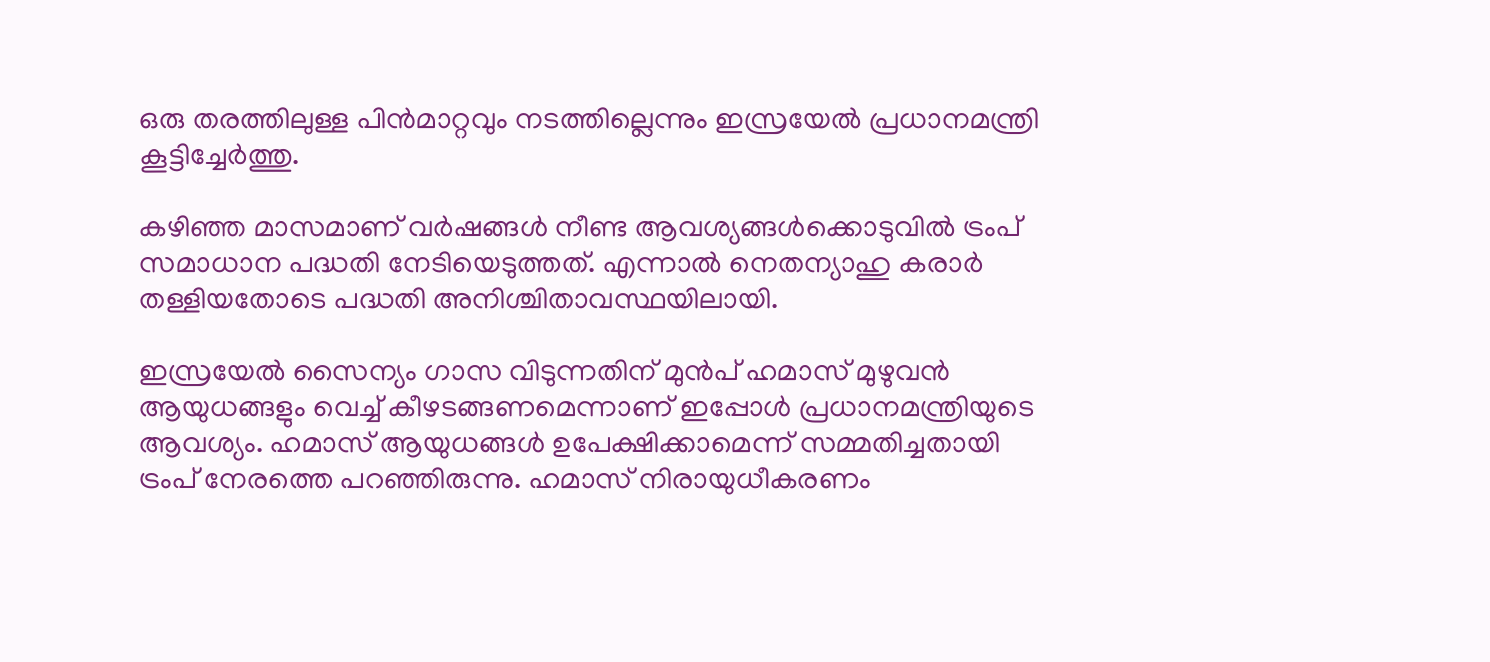ഒരു തരത്തിലുള്ള പിന്‍മാറ്റവും നടത്തില്ലെന്നും ഇസ്രയേല്‍ പ്രധാനമന്ത്രി കൂട്ടിച്ചേര്‍ത്തു.

കഴിഞ്ഞ മാസമാണ് വര്‍ഷങ്ങള്‍ നീണ്ട ആവശ്യങ്ങള്‍ക്കൊടുവില്‍ ട്രംപ് സമാധാന പദ്ധതി നേടിയെടുത്തത്. എന്നാല്‍ നെതന്യാഹു കരാര്‍ തള്ളിയതോടെ പദ്ധതി അനിശ്ചിതാവസ്ഥയിലായി.

ഇസ്രയേല്‍ സൈന്യം ഗാസ വിടുന്നതിന് മുന്‍പ് ഹമാസ് മുഴുവന്‍ ആയുധങ്ങളും വെച്ച് കീഴടങ്ങണമെന്നാണ് ഇപ്പോള്‍ പ്രധാനമന്ത്രിയുടെ ആവശ്യം. ഹമാസ് ആയുധങ്ങള്‍ ഉപേക്ഷിക്കാമെന്ന് സമ്മതിച്ചതായി ട്രംപ് നേരത്തെ പറഞ്ഞിരുന്നു. ഹമാസ് നിരായുധീകരണം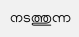നടത്തുന്ന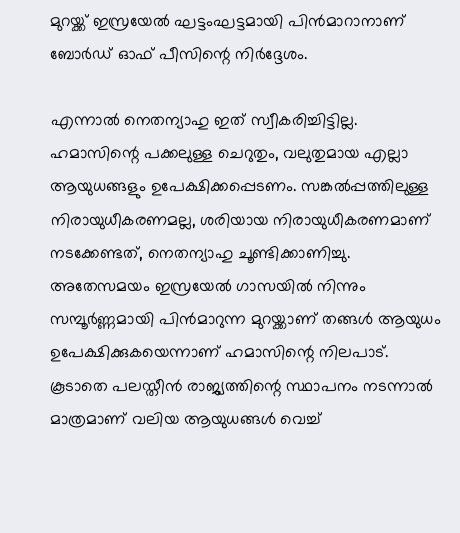മുറയ്ക്ക് ഇസ്രയേല്‍ ഘട്ടംഘട്ടമായി പിന്‍മാറാനാണ് ബോര്‍ഡ് ഓഫ് പീസിന്റെ നിര്‍ദ്ദേശം.

എന്നാല്‍ നെതന്യാഹു ഇത് സ്വീകരിച്ചിട്ടില്ല. ഹമാസിന്റെ പക്കലുള്ള ചെറുതും, വലുതുമായ എല്ലാ ആയുധങ്ങളും ഉപേക്ഷിക്കപ്പെടണം. സങ്കല്‍പ്പത്തിലുള്ള നിരായുധീകരണമല്ല, ശരിയായ നിരായുധീകരണമാണ് നടക്കേണ്ടത്, നെതന്യാഹു ചൂണ്ടിക്കാണിച്ചു. അതേസമയം ഇസ്രയേല്‍ ഗാസയില്‍ നിന്നും സമ്പൂര്‍ണ്ണമായി പിന്‍മാറുന്ന മുറയ്ക്കാണ് തങ്ങള്‍ ആയുധം ഉപേക്ഷിക്കുകയെന്നാണ് ഹമാസിന്റെ നിലപാട്. കൂടാതെ പലസ്തീന്‍ രാജ്യത്തിന്റെ സ്ഥാപനം നടന്നാല്‍ മാത്രമാണ് വലിയ ആയുധങ്ങള്‍ വെച്ച്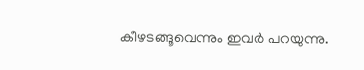കീഴടങ്ങൂവെന്നും ഇവര്‍ പറയുന്നു.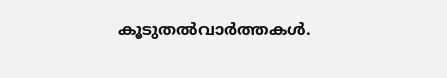കൂടുതല്‍വാര്‍ത്തകള്‍.